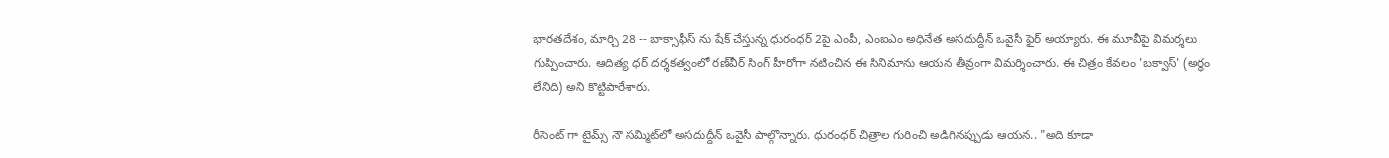భారతదేశం, మార్చి 28 -- బాక్సాఫీస్ ను షేక్ చేస్తున్న ధురంధర్ 2పై ఎంపీ, ఎంఐఎం అధినేత అసదుద్దీన్ ఒవైసీ ఫైర్ అయ్యారు. ఈ మూవీపై విమర్శలు గుప్పించారు. ఆదిత్య ధర్ దర్శకత్వంలో రణ్‌వీర్‌ సింగ్ హీరోగా నటించిన ఈ సినిమాను ఆయన తీవ్రంగా విమర్శించారు. ఈ చిత్రం కేవలం 'బక్వాస్' (అర్థం లేనిది) అని కొట్టిపారేశారు.

రీసెంట్ గా టైమ్స్ నౌ సమ్మిట్‌లో అసదుద్దీన్ ఒవైసీ పాల్గొన్నారు. ధురంధర్ చిత్రాల గురించి అడిగినప్పుడు ఆయన.. "అది కూడా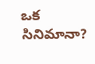ఒక సినిమానా?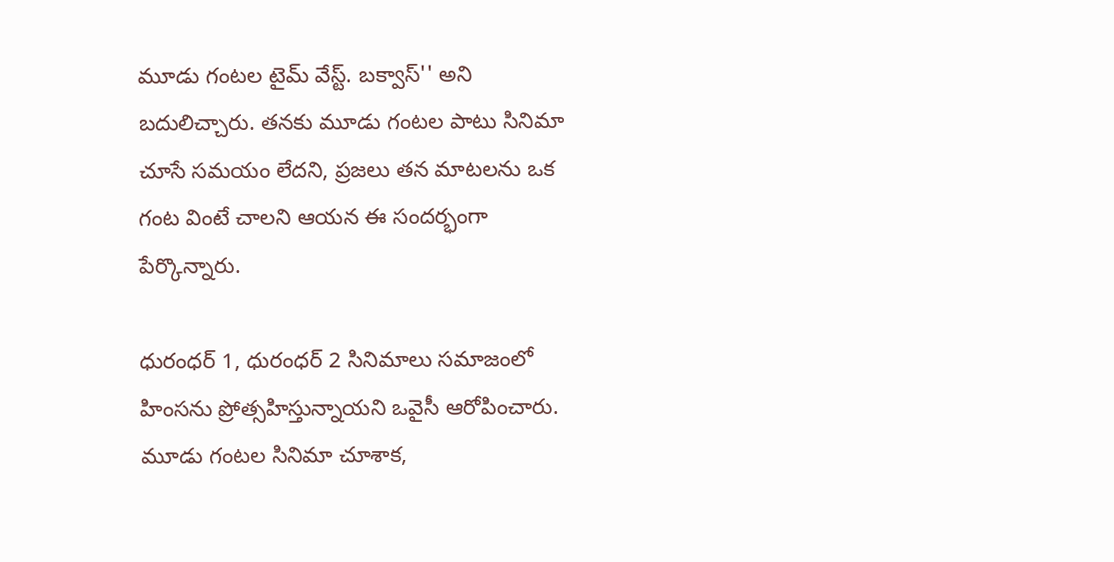మూడు గంటల టైమ్ వేస్ట్. బక్వాస్'' అని బదులిచ్చారు. తనకు మూడు గంటల పాటు సినిమా చూసే సమయం లేదని, ప్రజలు తన మాటలను ఒక గంట వింటే చాలని ఆయన ఈ సందర్భంగా పేర్కొన్నారు.

ధురంధర్ 1, ధురంధర్ 2 సినిమాలు సమాజంలో హింసను ప్రోత్సహిస్తున్నాయని ఒవైసీ ఆరోపించారు. మూడు గంటల సినిమా చూశాక,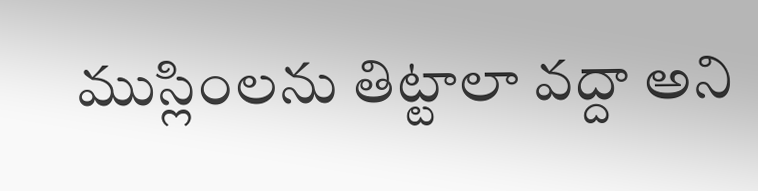ముస్లింలను తిట్టాలా వద్దా అని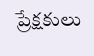ప్రేక్షకులు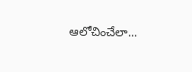ఆలోచించేలా...